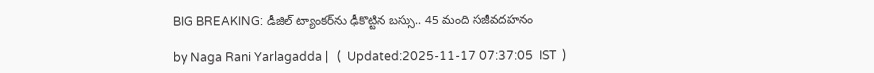BIG BREAKING: డీజిల్ ట్యాంకర్‌ను ఢీకొట్టిన బస్సు.. 45 మంది సజీవదహనం

by Naga Rani Yarlagadda |   (  Updated:2025-11-17 07:37:05  IST  )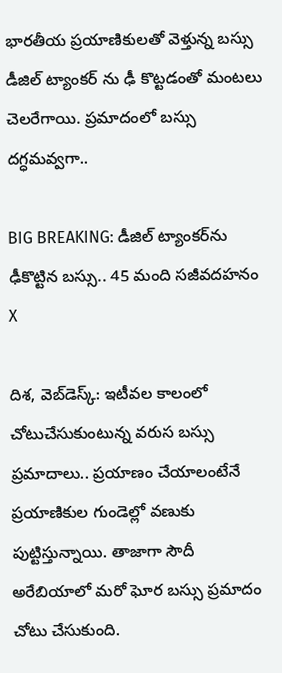భారతీయ ప్రయాణికులతో వెళ్తున్న బస్సు డీజిల్ ట్యాంకర్ ను ఢీ కొట్టడంతో మంటలు చెలరేగాయి. ప్రమాదంలో బస్సు దగ్ధమవ్వగా..

BIG BREAKING: డీజిల్ ట్యాంకర్‌ను ఢీకొట్టిన బస్సు.. 45 మంది సజీవదహనం
X

దిశ, వెబ్‌డెస్క్: ఇటీవల కాలంలో చోటుచేసుకుంటున్న వరుస బస్సు ప్రమాదాలు.. ప్రయాణం చేయాలంటేనే ప్రయాణికుల గుండెల్లో వణుకు పుట్టిస్తున్నాయి. తాజాగా సౌదీ అరేబియాలో మరో ఘోర బస్సు ప్రమాదం చోటు చేసుకుంది.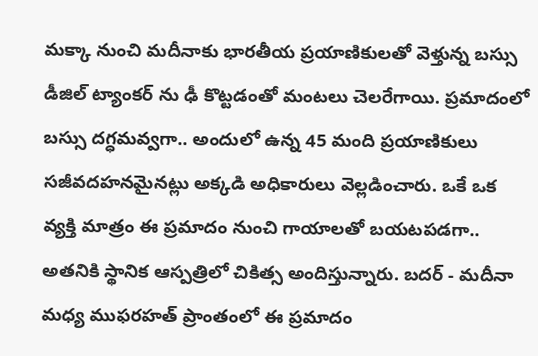మక్కా నుంచి మదీనాకు భారతీయ ప్రయాణికులతో వెళ్తున్న బస్సు డీజిల్ ట్యాంకర్ ను ఢీ కొట్టడంతో మంటలు చెలరేగాయి. ప్రమాదంలో బస్సు దగ్ధమవ్వగా.. అందులో ఉన్న 45 మంది ప్రయాణికులు సజీవదహనమైనట్లు అక్కడి అధికారులు వెల్లడించారు. ఒకే ఒక వ్యక్తి మాత్రం ఈ ప్రమాదం నుంచి గాయాలతో బయటపడగా.. అతనికి స్థానిక ఆస్పత్రిలో చికిత్స అందిస్తున్నారు. బదర్ - మదీనా మధ్య ముఫరహత్ ప్రాంతంలో ఈ ప్రమాదం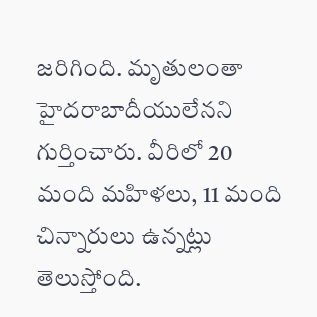జరిగింది. మృతులంతా హైదరాబాదీయులేనని గుర్తించారు. వీరిలో 20 మంది మహిళలు, 11 మంది చిన్నారులు ఉన్నట్లు తెలుస్తోంది.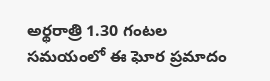అర్థరాత్రి 1.30 గంటల సమయంలో ఈ ఘోర ప్రమాదం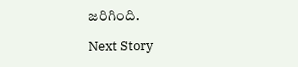జరిగింది.

Next Story